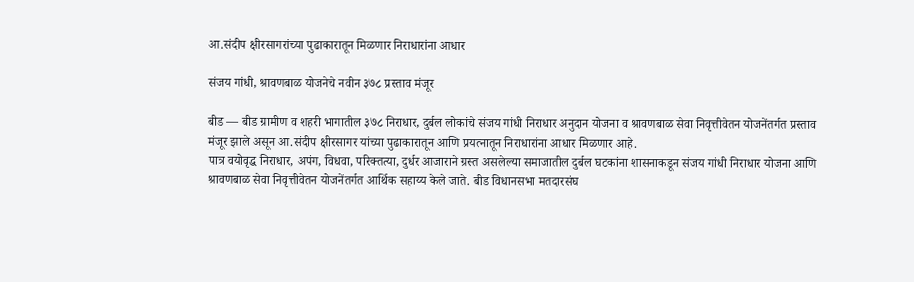आ.संदीप क्षीरसागरांच्या पुढाकारातून मिळणार निराधारांना आधार

संजय गांधी, श्रावणबाळ योजनेचे नवीन ३७८ प्रस्ताव मंजूर

बीड — बीड ग्रामीण व शहरी भागातील ३७८ निराधार, दुर्बल‌ लोकांचे संजय गांधी निराधार अनुदान योजना व श्रावणबाळ सेवा निवृत्तीवेतन योजनेंतर्गत प्रस्ताव मंजूर झाले असून आ.संदीप क्षीरसागर यांच्या पुढाकारातून आणि प्रयत्नातून निराधारांना आधार मिळणार आहे.
पात्र वयोवृद्ध निराधार, अपंग, विधवा, परिक्तत्या, दुर्धर आजाराने ग्रस्त असलेल्या समाजातील दुर्बल घटकांना शासनाकडून संजय गांधी निराधार योजना आणि श्रावणबाळ सेवा निवृत्तीवेतन योजनेंतर्गत आर्थिक सहाय्य केले जाते. बीड विधानसभा मतदारसंघ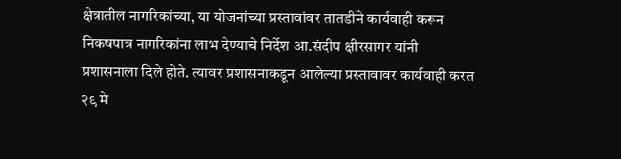क्षेत्रातील नागरिकांच्या, या योजनांच्या प्रस्तावांवर तातडीने कार्यवाही करून निकषपात्र नागरिकांना लाभ देण्याचे निर्देश आ.संदीप क्षीरसागर यांनी प्रशासनाला दिले होते. त्यावर प्रशासनाकडून आलेल्या प्रस्तावावर कार्यवाही करत २९ मे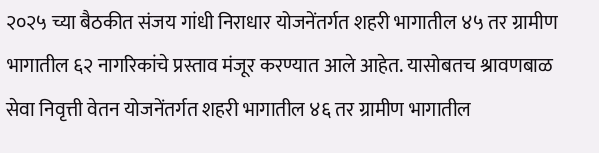२०२५ च्या बैठकीत संजय गांधी निराधार योजनेंतर्गत शहरी भागातील ४५ तर ग्रामीण भागातील ६२ नागरिकांचे प्रस्ताव मंजूर करण्यात आले आहेत. यासोबतच श्रावणबाळ सेवा निवृत्ती वेतन योजनेंतर्गत शहरी भागातील ४६ तर ग्रामीण भागातील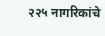२२५ नागरिकांचे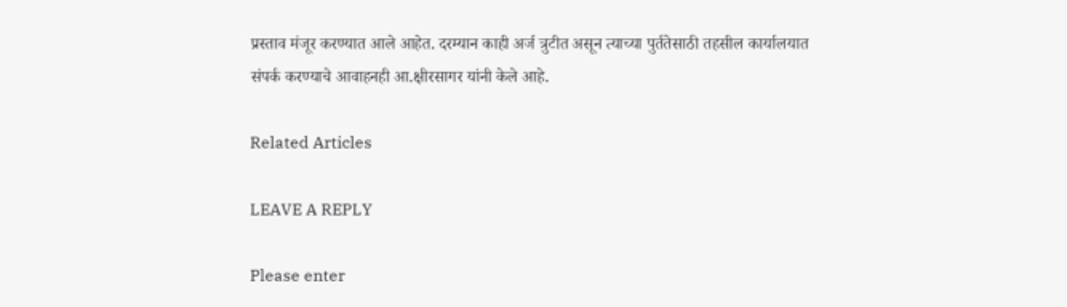प्रस्ताव मंजूर करण्यात आले आहेत‌. दरम्यान काही अर्ज त्रुटीत असून त्याच्या पुर्ततेसाठी तहसील कार्यालयात संपर्क करण्याचे आवाहनही आ.क्षीरसागर यांनी केले आहे.

Related Articles

LEAVE A REPLY

Please enter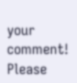your comment!
Please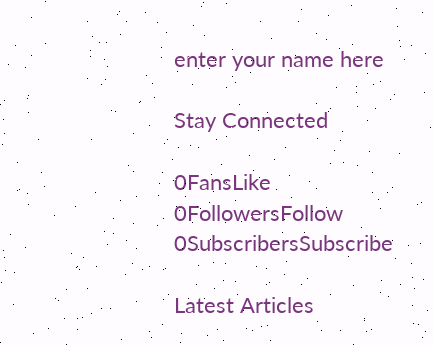enter your name here

Stay Connected

0FansLike
0FollowersFollow
0SubscribersSubscribe

Latest Articles